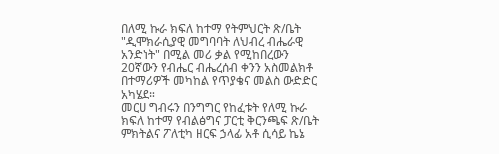በለሚ ኩራ ክፍለ ከተማ የትምህርት ጽ/ቤት "ዲሞክራሲያዊ መግባባት ለህብረ ብሔራዊ አንድነት" በሚል መሪ ቃል የሚከበረውን 20ኛውን የብሔር ብሔረሰብ ቀንን አስመልክቶ በተማሪዎች መካከል የጥያቄና መልስ ውድድር አካሄደ።
መርሀ ግብሩን በንግግር የከፈቱት የለሚ ኩራ ክፍለ ከተማ የብልፅግና ፓርቲ ቅርንጫፍ ጽ/ቤት ምክትልና ፖለቲካ ዘርፍ ኃላፊ አቶ ሲሳይ ኬኔ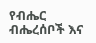የብሔር ብሔረሰቦች እና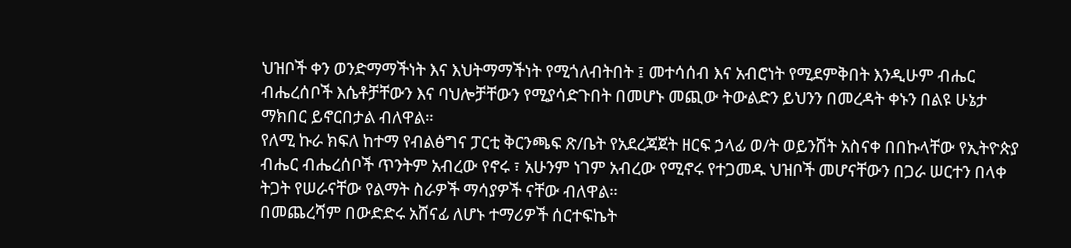ህዝቦች ቀን ወንድማማችነት እና እህትማማችነት የሚጎለብትበት ፤ መተሳሰብ እና አብሮነት የሚደምቅበት እንዲሁም ብሔር ብሔረሰቦች እሴቶቻቸውን እና ባህሎቻቸውን የሚያሳድጉበት በመሆኑ መጪው ትውልድን ይህንን በመረዳት ቀኑን በልዩ ሁኔታ ማክበር ይኖርበታል ብለዋል።
የለሚ ኩራ ክፍለ ከተማ የብልፅግና ፓርቲ ቅርንጫፍ ጽ/ቤት የአደረጃጀት ዘርፍ ኃላፊ ወ/ት ወይንሸት አስናቀ በበኩላቸው የኢትዮጵያ ብሔር ብሔረሰቦች ጥንትም አብረው የኖሩ ፣ አሁንም ነገም አብረው የሚኖሩ የተጋመዱ ህዝቦች መሆናቸውን በጋራ ሠርተን በላቀ ትጋት የሠራናቸው የልማት ስራዎች ማሳያዎች ናቸው ብለዋል።
በመጨረሻም በውድድሩ አሸናፊ ለሆኑ ተማሪዎች ሰርተፍኬት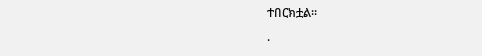ተበርክቷል።
.